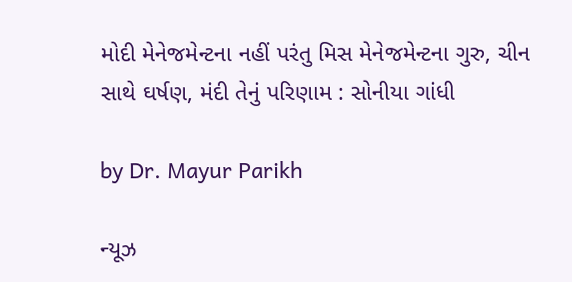મોદી મેનેજમેન્ટના નહીં પરંતુ મિસ મેનેજમેન્ટના ગુરુ, ચીન સાથે ઘર્ષણ, મંદી તેનું પરિણામ : સોનીયા ગાંધી

by Dr. Mayur Parikh

ન્યૂઝ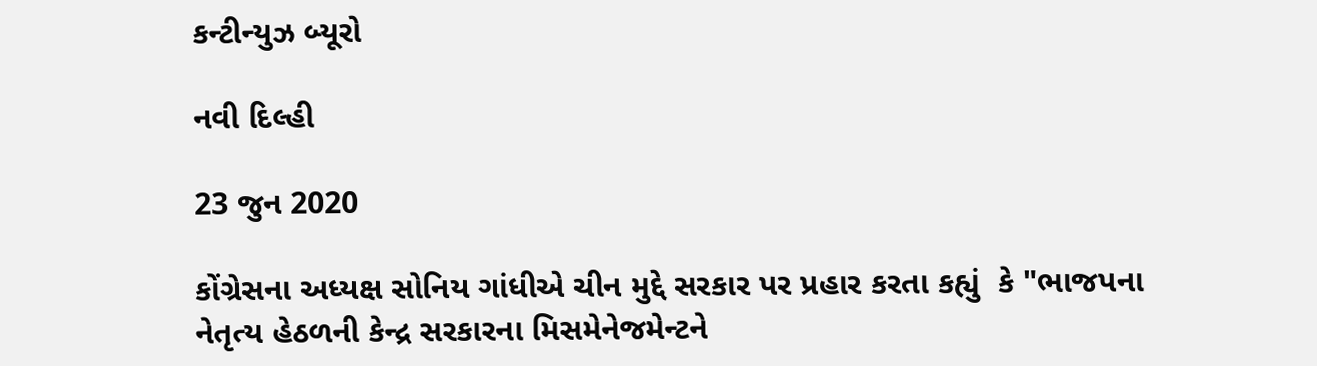કન્ટીન્યુઝ બ્યૂરો

નવી દિલ્હી

23 જુન 2020

કોંગ્રેસના અધ્યક્ષ સોનિય ગાંધીએ ચીન મુદ્દે સરકાર પર પ્રહાર કરતા કહ્યું  કે "ભાજપના નેતૃત્ય હેઠળની કેન્દ્ર સરકારના મિસમેનેજમેન્ટને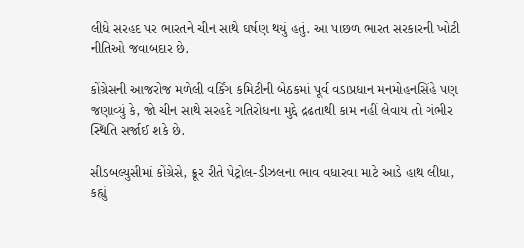લીધે સરહદ પર ભારતને ચીન સાથે ઘર્ષણ થયું હતું. આ પાછળ ભારત સરકારની ખોટી નીતિઓ જવાબદાર છે.

કોંગ્રેસની આજરોજ મળેલી વર્કિંગ કમિટીની બેઠકમાં પૂર્વ વડાપ્રધાન મનમોહનસિંહે પણ જણાવ્યું કે, જો ચીન સાથે સરહદે ગતિરોધના મુદ્દે દ્રઢતાથી કામ નહીં લેવાય તો ગંભીર સ્થિતિ સર્જાઈ શકે છે.

સીડબલ્યુસીમાં કોંગ્રેસે, ક્રૂર રીતે પેટ્રોલ-ડીઝલના ભાવ વધારવા માટે આડે હાથ લીધા, કહ્યું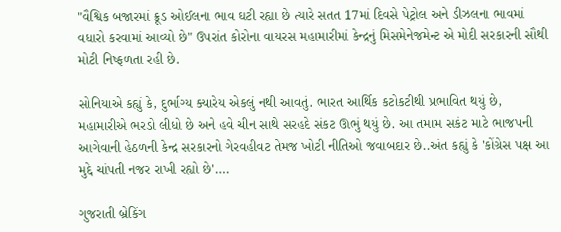"વૈશ્વિક બજારમાં ક્રૂડ ઓઈલના ભાવ ઘટી રહ્યા છે ત્યારે સતત 17માં દિવસે પેટ્રોલ અને ડીઝલના ભાવમાં વધારો કરવામાં આવ્યો છે" ઉપરાંત કોરોના વાયરસ મહામારીમાં કેન્દ્રનું મિસમેનેજમેન્ટ એ મોદી સરકારની સૌથી મોટી નિષ્ફળતા રહી છે.

સોનિયાએ કહ્યું કે, દુર્ભાગ્ય ક્યારેય એકલું નથી આવતું. ભારત આર્થિક કટોકટીથી પ્રભાવિત થયું છે, મહામારીએ ભરડો લીધો છે અને હવે ચીન સાથે સરહદે સંકટ ઊભું થયું છે. આ તમામ સકંટ માટે ભાજપની આગેવાની હેઠળની કેન્દ્ર સરકારનો ગેરવહીવટ તેમજ ખોટી નીતિઓ જવાબદાર છે..અંત કહ્યું કે 'કોંગ્રેસ પક્ષ આ મુદ્દે ચાંપતી નજર રાખી રહ્યો છે'….

ગુજરાતી બ્રેકિંગ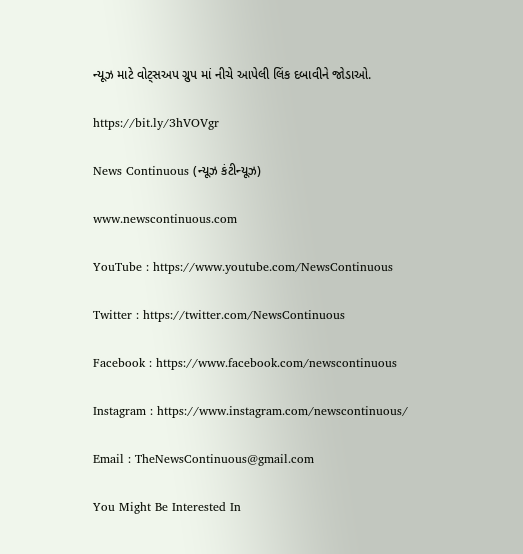ન્યૂઝ માટે વોટ્સઅપ ગ્રુપ માં નીચે આપેલી લિંક દબાવીને જોડાઓ.

https://bit.ly/3hVOVgr

News Continuous (ન્યૂઝ કંટીન્યૂઝ)

www.newscontinuous.com

YouTube : https://www.youtube.com/NewsContinuous

Twitter : https://twitter.com/NewsContinuous

Facebook : https://www.facebook.com/newscontinuous

Instagram : https://www.instagram.com/newscontinuous/

Email : TheNewsContinuous@gmail.com

You Might Be Interested In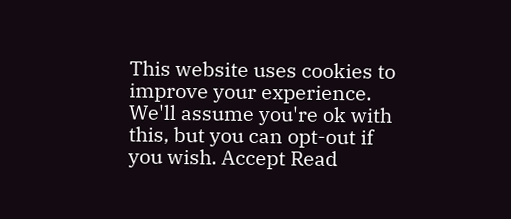This website uses cookies to improve your experience. We'll assume you're ok with this, but you can opt-out if you wish. Accept Read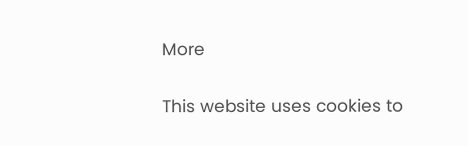More

This website uses cookies to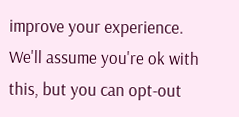improve your experience. We'll assume you're ok with this, but you can opt-out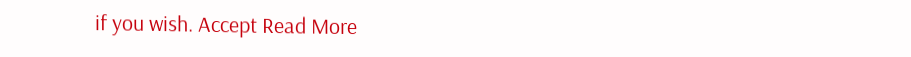if you wish. Accept Read More